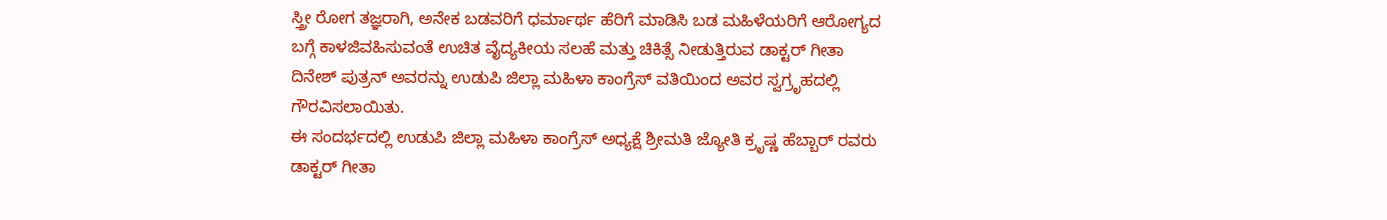ಸ್ತ್ರೀ ರೋಗ ತಜ್ಞರಾಗಿ, ಅನೇಕ ಬಡವರಿಗೆ ಧರ್ಮಾರ್ಥ ಹೆರಿಗೆ ಮಾಡಿಸಿ ಬಡ ಮಹಿಳೆಯರಿಗೆ ಆರೋಗ್ಯದ ಬಗ್ಗೆ ಕಾಳಜಿವಹಿಸುವಂತೆ ಉಚಿತ ವೈದ್ಯಕೀಯ ಸಲಹೆ ಮತ್ತು ಚಿಕಿತ್ಸೆ ನೀಡುತ್ತಿರುವ ಡಾಕ್ಟರ್ ಗೀತಾ ದಿನೇಶ್ ಪುತ್ರನ್ ಅವರನ್ನು ಉಡುಪಿ ಜಿಲ್ಲಾ ಮಹಿಳಾ ಕಾಂಗ್ರೆಸ್ ವತಿಯಿಂದ ಅವರ ಸ್ವಗ್ರೃಹದಲ್ಲಿ ಗೌರವಿಸಲಾಯಿತು.
ಈ ಸಂದರ್ಭದಲ್ಲಿ ಉಡುಪಿ ಜಿಲ್ಲಾ ಮಹಿಳಾ ಕಾಂಗ್ರೆಸ್ ಅಧ್ಯಕ್ಷೆ ಶ್ರೀಮತಿ ಜ್ಯೋತಿ ಕ್ರೃಷ್ಣ ಹೆಬ್ಬಾರ್ ರವರು ಡಾಕ್ಟರ್ ಗೀತಾ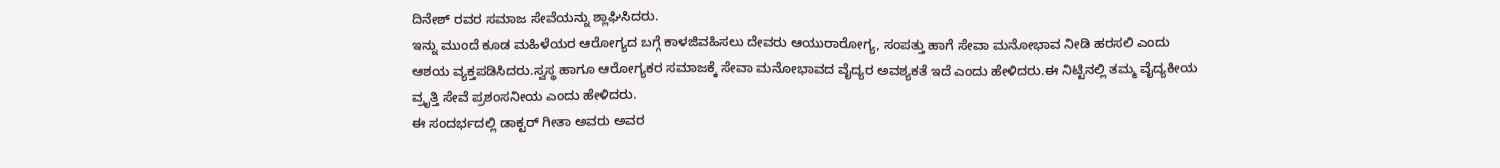ದಿನೇಶ್ ರವರ ಸಮಾಜ ಸೇವೆಯನ್ನು ಶ್ಲಾಘಿಸಿದರು.
ಇನ್ನು ಮುಂದೆ ಕೂಡ ಮಹಿಳೆಯರ ಆರೋಗ್ಯದ ಬಗ್ಗೆ ಕಾಳಜಿವಹಿಸಲು ದೇವರು ಆಯುರಾರೋಗ್ಯ, ಸಂಪತ್ತು ಹಾಗೆ ಸೇವಾ ಮನೋಭಾವ ನೀಡಿ ಹರಸಲಿ ಎಂದು ಆಶಯ ವ್ಯಕ್ತಪಡಿಸಿದರು.ಸ್ವಸ್ಥ ಹಾಗೂ ಆರೋಗ್ಯಕರ ಸಮಾಜಕ್ಕೆ ಸೇವಾ ಮನೋಭಾವದ ವೈದ್ಯರ ಅವಶ್ಯಕತೆ ಇದೆ ಎಂದು ಹೇಳಿದರು.ಈ ನಿಟ್ಟಿನಲ್ಲಿ ತಮ್ಮ ವೈದ್ಯಕೀಯ ವ್ರೃತ್ತಿ ಸೇವೆ ಪ್ರಶಂಸನೀಯ ಎಂದು ಹೇಳಿದರು.
ಈ ಸಂದರ್ಭದಲ್ಲಿ ಡಾಕ್ಟರ್ ಗೀತಾ ಅವರು ಅವರ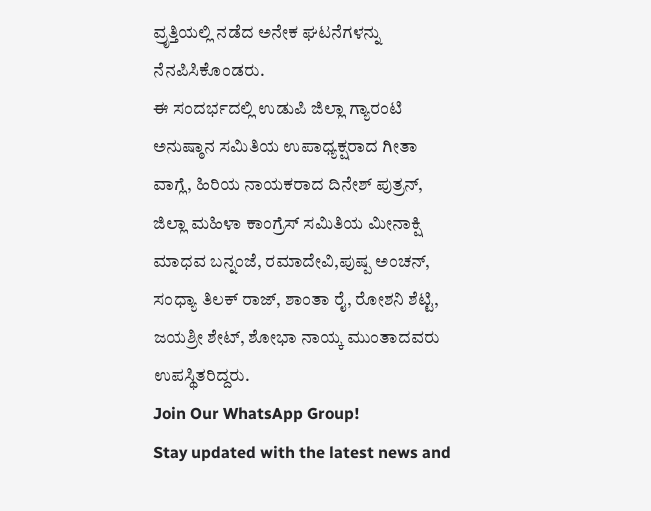ವ್ರೃತ್ತಿಯಲ್ಲಿ ನಡೆದ ಅನೇಕ ಘಟನೆಗಳನ್ನು ನೆನಪಿಸಿಕೊಂಡರು.
ಈ ಸಂದರ್ಭದಲ್ಲಿ ಉಡುಪಿ ಜಿಲ್ಲಾ ಗ್ಯಾರಂಟಿ ಅನುಷ್ಠಾನ ಸಮಿತಿಯ ಉಪಾಧ್ಯಕ್ಷರಾದ ಗೀತಾ ವಾಗ್ಲೆ, ಹಿರಿಯ ನಾಯಕರಾದ ದಿನೇಶ್ ಪುತ್ರನ್, ಜಿಲ್ಲಾ ಮಹಿಳಾ ಕಾಂಗ್ರೆಸ್ ಸಮಿತಿಯ ಮೀನಾಕ್ಷಿ ಮಾಧವ ಬನ್ನಂಜೆ, ರಮಾದೇವಿ,ಪುಷ್ಪ ಅಂಚನ್, ಸಂಧ್ಯಾ ತಿಲಕ್ ರಾಜ್, ಶಾಂತಾ ರೈ, ರೋಶನಿ ಶೆಟ್ಟಿ, ಜಯಶ್ರೀ ಶೇಟ್, ಶೋಭಾ ನಾಯ್ಕ ಮುಂತಾದವರು ಉಪಸ್ಥಿತರಿದ್ದರು.
Join Our WhatsApp Group!
Stay updated with the latest news and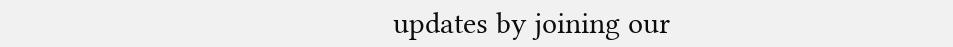updates by joining our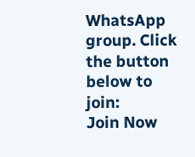WhatsApp group. Click the button below to join:
Join Now